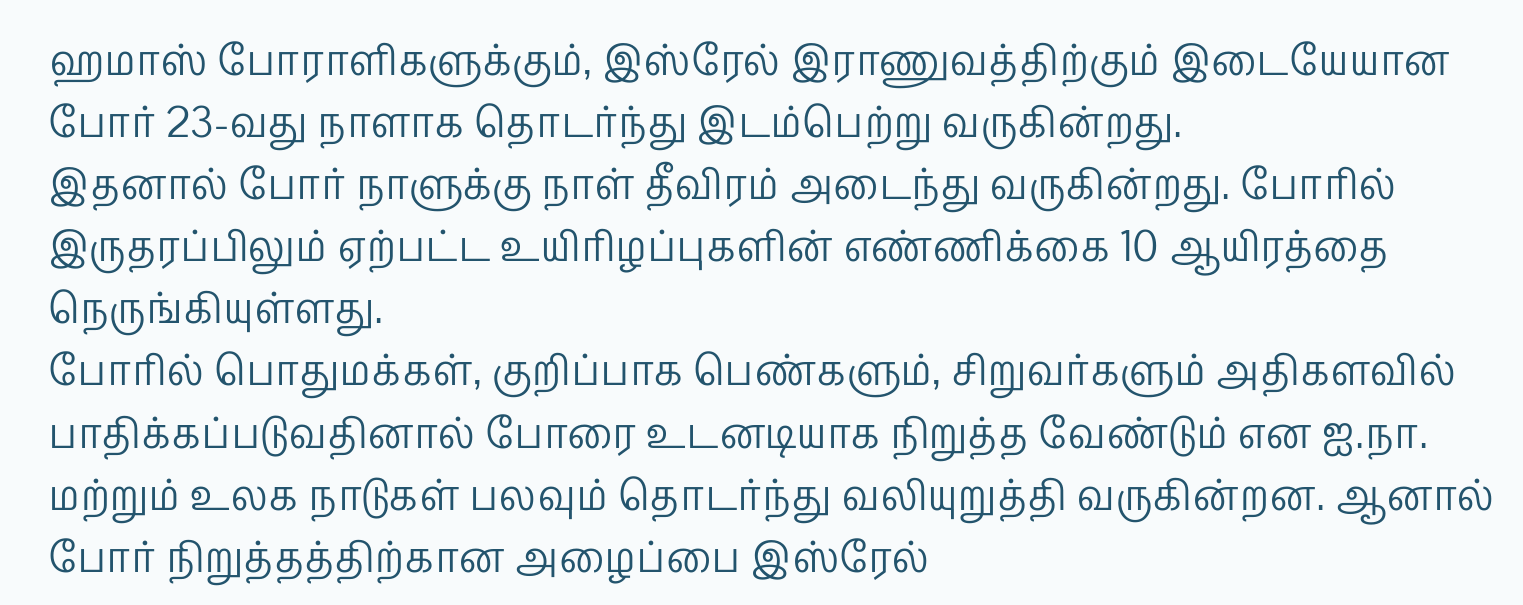ஹமாஸ் போராளிகளுக்கும், இஸ்ரேல் இராணுவத்திற்கும் இடையேயான போர் 23-வது நாளாக தொடர்ந்து இடம்பெற்று வருகின்றது.
இதனால் போர் நாளுக்கு நாள் தீவிரம் அடைந்து வருகின்றது. போரில் இருதரப்பிலும் ஏற்பட்ட உயிரிழப்புகளின் எண்ணிக்கை 10 ஆயிரத்தை நெருங்கியுள்ளது.
போரில் பொதுமக்கள், குறிப்பாக பெண்களும், சிறுவர்களும் அதிகளவில் பாதிக்கப்படுவதினால் போரை உடனடியாக நிறுத்த வேண்டும் என ஐ.நா. மற்றும் உலக நாடுகள் பலவும் தொடர்ந்து வலியுறுத்தி வருகின்றன. ஆனால் போர் நிறுத்தத்திற்கான அழைப்பை இஸ்ரேல்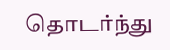தொடர்ந்து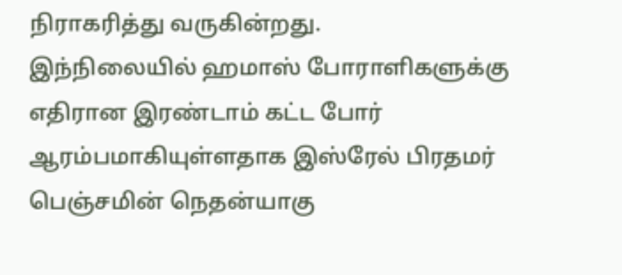நிராகரித்து வருகின்றது.
இந்நிலையில் ஹமாஸ் போராளிகளுக்கு எதிரான இரண்டாம் கட்ட போர் ஆரம்பமாகியுள்ளதாக இஸ்ரேல் பிரதமர் பெஞ்சமின் நெதன்யாகு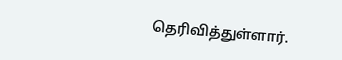தெரிவித்துள்ளார்.